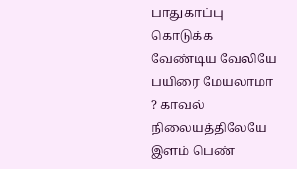பாதுகாப்பு கொடுக்க வேண்டிய வேலியே பயிரை மேயலாமா ? காவல் நிலையத்திலேயே இளம் பெண்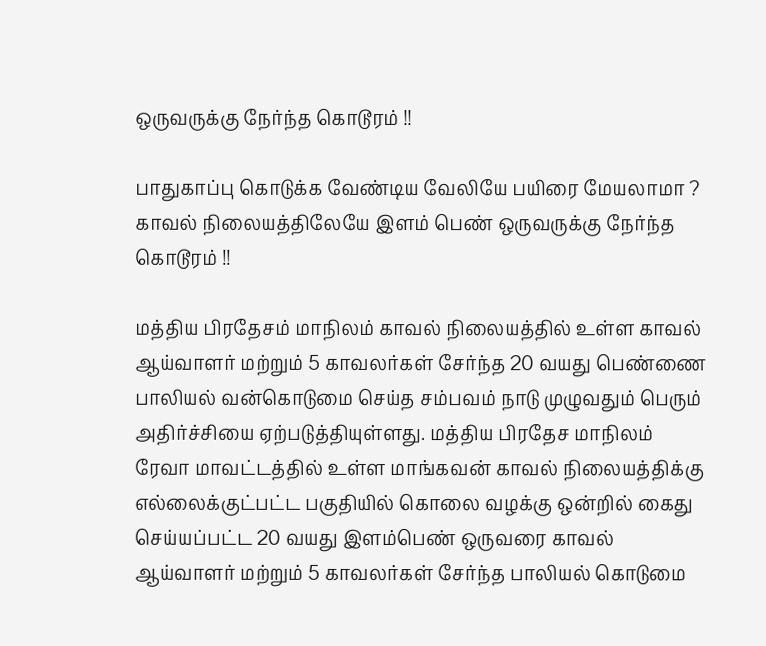ஒருவருக்கு நேர்ந்த கொடூரம் !!

பாதுகாப்பு கொடுக்க வேண்டிய வேலியே பயிரை மேயலாமா ? காவல் நிலையத்திலேயே இளம் பெண் ஒருவருக்கு நேர்ந்த கொடூரம் !!

மத்திய பிரதேசம் மாநிலம் காவல் நிலையத்தில் உள்ள காவல் ஆய்வாளர் மற்றும் 5 காவலர்கள் சேர்ந்த 20 வயது பெண்ணை பாலியல் வன்கொடுமை செய்த சம்பவம் நாடு முழுவதும் பெரும் அதிர்ச்சியை ஏற்படுத்தியுள்ளது. மத்திய பிரதேச மாநிலம் ரேவா மாவட்டத்தில் உள்ள மாங்கவன் காவல் நிலையத்திக்கு எல்லைக்குட்பட்ட பகுதியில் கொலை வழக்கு ஒன்றில் கைது செய்யப்பட்ட 20 வயது இளம்பெண் ஒருவரை காவல் ஆய்வாளர் மற்றும் 5 காவலர்கள் சேர்ந்த பாலியல் கொடுமை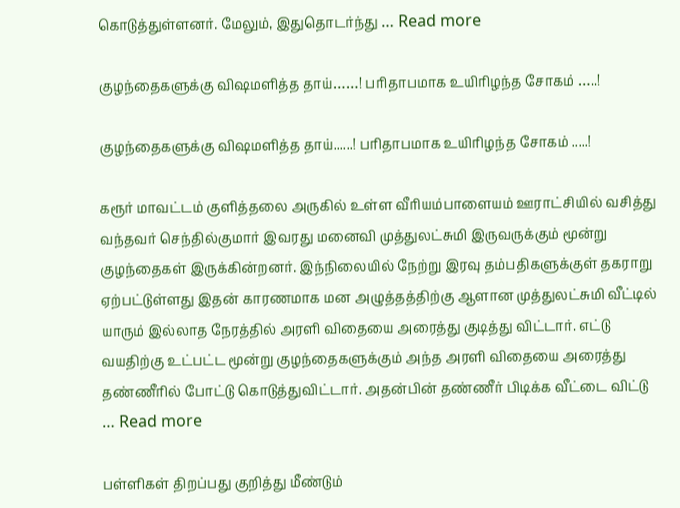கொடுத்துள்ளனர். மேலும், இதுதொடர்ந்து … Read more

குழந்தைகளுக்கு விஷமளித்த தாய்……! பரிதாபமாக உயிரிழந்த சோகம் …..!

குழந்தைகளுக்கு விஷமளித்த தாய்......! பரிதாபமாக உயிரிழந்த சோகம் .....!

கரூர் மாவட்டம் குளித்தலை அருகில் உள்ள வீரியம்பாளையம் ஊராட்சியில் வசித்து வந்தவர் செந்தில்குமார் இவரது மனைவி முத்துலட்சுமி இருவருக்கும் மூன்று குழந்தைகள் இருக்கின்றனர். இந்நிலையில் நேற்று இரவு தம்பதிகளுக்குள் தகராறு ஏற்பட்டுள்ளது இதன் காரணமாக மன அழுத்தத்திற்கு ஆளான முத்துலட்சுமி வீட்டில் யாரும் இல்லாத நேரத்தில் அரளி விதையை அரைத்து குடித்து விட்டார். எட்டு வயதிற்கு உட்பட்ட மூன்று குழந்தைகளுக்கும் அந்த அரளி விதையை அரைத்து தண்ணீரில் போட்டு கொடுத்துவிட்டார். அதன்பின் தண்ணீர் பிடிக்க வீட்டை விட்டு … Read more

பள்ளிகள் திறப்பது குறித்து மீண்டும்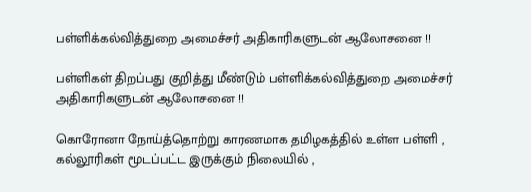பள்ளிக்கல்வித்துறை அமைச்சர் அதிகாரிகளுடன் ஆலோசனை !!

பள்ளிகள் திறப்பது குறித்து மீண்டும் பள்ளிக்கல்வித்துறை அமைச்சர் அதிகாரிகளுடன் ஆலோசனை !!

கொரோனா நோய்த்தொற்று காரணமாக தமிழகத்தில் உள்ள பள்ளி , கல்லூரிகள் மூடப்பட்ட இருக்கும் நிலையில் ,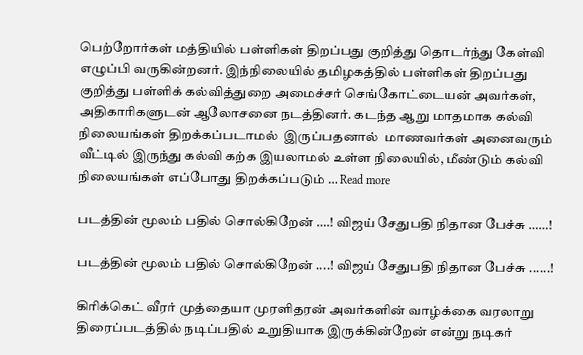பெற்றோர்கள் மத்தியில் பள்ளிகள் திறப்பது குறித்து தொடர்ந்து கேள்வி எழுப்பி வருகின்றனர். இந்நிலையில் தமிழகத்தில் பள்ளிகள் திறப்பது குறித்து பள்ளிக் கல்வித்துறை அமைச்சர் செங்கோட்டையன் அவர்கள், அதிகாரிகளுடன் ஆலோசனை நடத்தினர். கடந்த ஆறு மாதமாக கல்வி நிலையங்கள் திறக்கப்படாமல்  இருப்பதனால்  மாணவர்கள் அனைவரும் வீட்டில் இருந்து கல்வி கற்க இயலாமல் உள்ள நிலையில், மீண்டும் கல்வி நிலையங்கள் எப்போது திறக்கப்படும் … Read more

படத்தின் மூலம் பதில் சொல்கிறேன் ….! விஜய் சேதுபதி நிதான பேச்சு ……!

படத்தின் மூலம் பதில் சொல்கிறேன் ....! விஜய் சேதுபதி நிதான பேச்சு ......!

கிரிக்கெட் வீரர் முத்தையா முரளிதரன் அவர்களின் வாழ்க்கை வரலாறு திரைப்படத்தில் நடிப்பதில் உறுதியாக இருக்கின்றேன் என்று நடிகர்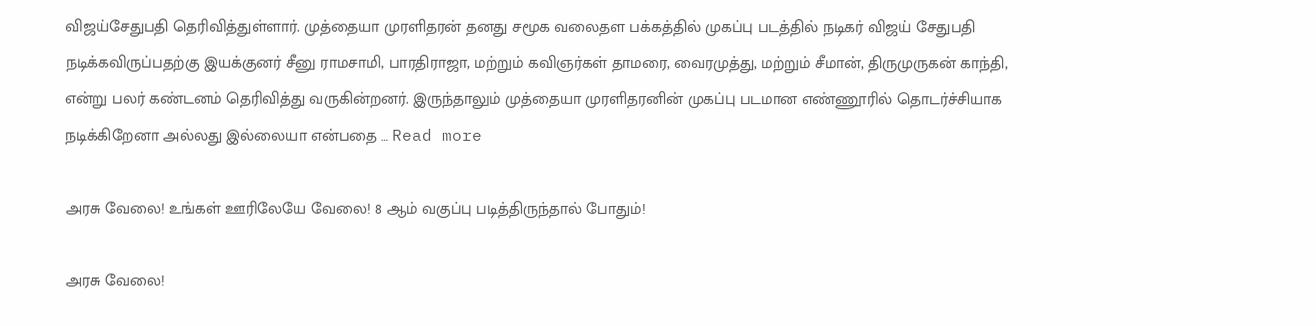விஜய்சேதுபதி தெரிவித்துள்ளார். முத்தையா முரளிதரன் தனது சமூக வலைதள பக்கத்தில் முகப்பு படத்தில் நடிகர் விஜய் சேதுபதி நடிக்கவிருப்பதற்கு இயக்குனர் சீனு ராமசாமி, பாரதிராஜா, மற்றும் கவிஞர்கள் தாமரை, வைரமுத்து, மற்றும் சீமான், திருமுருகன் காந்தி, என்று பலர் கண்டனம் தெரிவித்து வருகின்றனர். இருந்தாலும் முத்தையா முரளிதரனின் முகப்பு படமான எண்ணூரில் தொடர்ச்சியாக நடிக்கிறேனா அல்லது இல்லையா என்பதை … Read more

அரசு வேலை! உங்கள் ஊரிலேயே வேலை! 8 ஆம் வகுப்பு படித்திருந்தால் போதும்!

அரசு வேலை!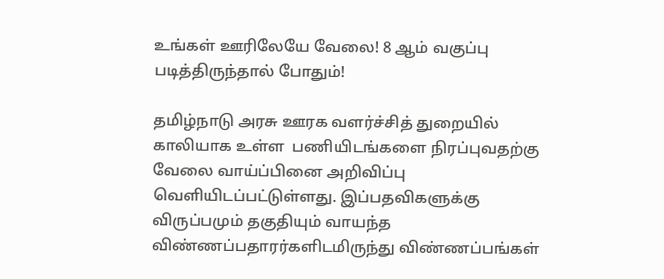உங்கள் ஊரிலேயே வேலை! 8 ஆம் வகுப்பு படித்திருந்தால் போதும்!

தமிழ்நாடு அரசு ஊரக வளர்ச்சித் துறையில் காலியாக உள்ள  பணியிடங்களை நிரப்புவதற்கு வேலை வாய்ப்பினை அறிவிப்பு வெளியிடப்பட்டுள்ளது. இப்பதவிகளுக்கு விருப்பமும் தகுதியும் வாயந்த விண்ணப்பதாரர்களிடமிருந்து விண்ணப்பங்கள்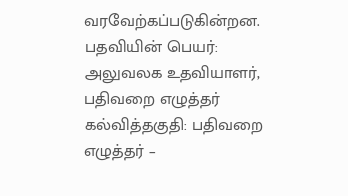வரவேற்கப்படுகின்றன. பதவியின் பெயர்: அலுவலக உதவியாளர்,  பதிவறை எழுத்தர் கல்வித்தகுதி: பதிவறை எழுத்தர் –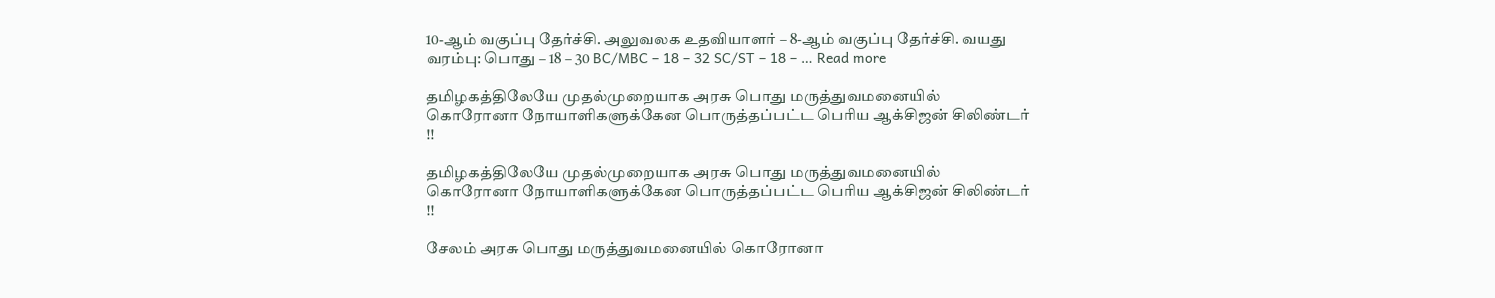10-ஆம் வகுப்பு தேர்ச்சி. அலுவலக உதவியாளர் – 8-ஆம் வகுப்பு தேர்ச்சி. வயது வரம்பு: பொது – 18 – 30 BC/MBC – 18 – 32 SC/ST – 18 – … Read more

தமிழகத்திலேயே முதல்முறையாக அரசு பொது மருத்துவமனையில் கொரோனா நோயாளிகளுக்கேன பொருத்தப்பட்ட பெரிய ஆக்சிஜன் சிலிண்டர் !!

தமிழகத்திலேயே முதல்முறையாக அரசு பொது மருத்துவமனையில் கொரோனா நோயாளிகளுக்கேன பொருத்தப்பட்ட பெரிய ஆக்சிஜன் சிலிண்டர் !!

சேலம் அரசு பொது மருத்துவமனையில் கொரோனா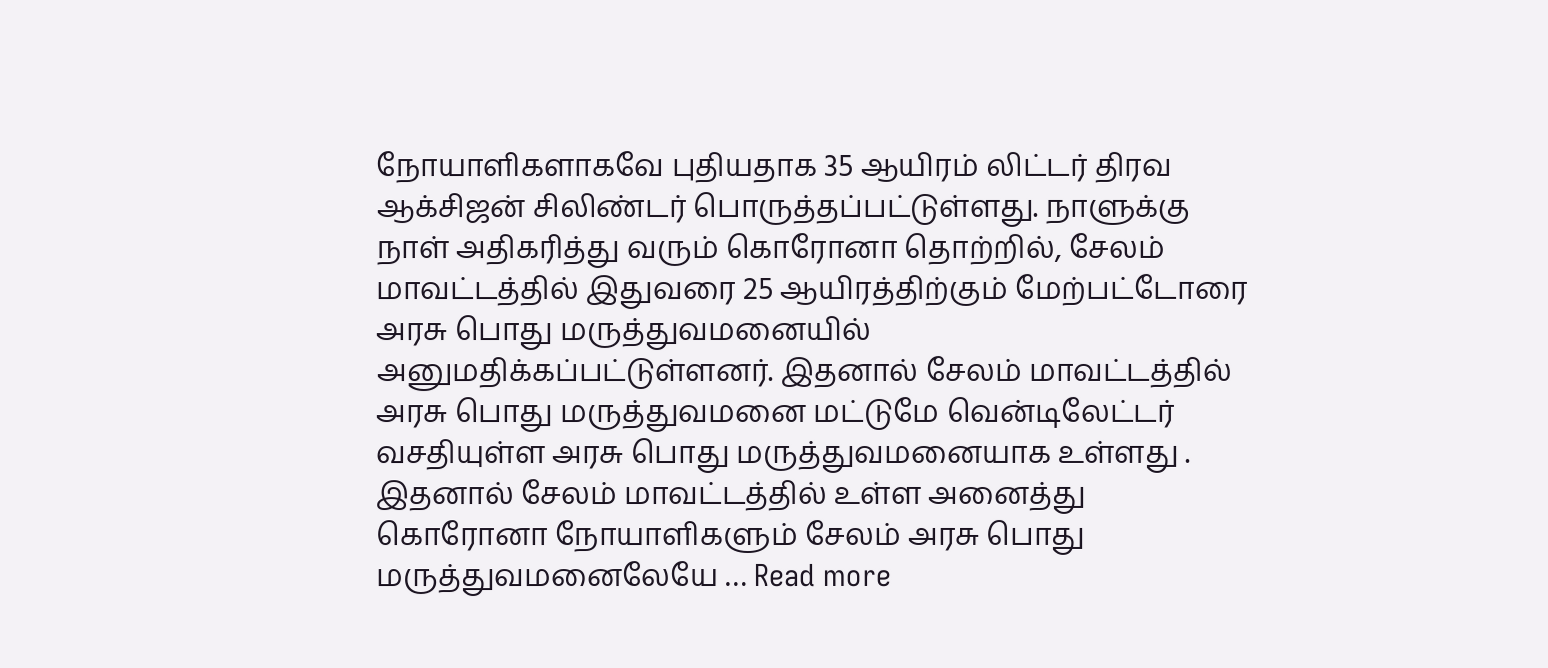நோயாளிகளாகவே புதியதாக 35 ஆயிரம் லிட்டர் திரவ ஆக்சிஜன் சிலிண்டர் பொருத்தப்பட்டுள்ளது. நாளுக்கு நாள் அதிகரித்து வரும் கொரோனா தொற்றில், சேலம் மாவட்டத்தில் இதுவரை 25 ஆயிரத்திற்கும் மேற்பட்டோரை அரசு பொது மருத்துவமனையில் அனுமதிக்கப்பட்டுள்ளனர். இதனால் சேலம் மாவட்டத்தில் அரசு பொது மருத்துவமனை மட்டுமே வென்டிலேட்டர் வசதியுள்ள அரசு பொது மருத்துவமனையாக உள்ளது . இதனால் சேலம் மாவட்டத்தில் உள்ள அனைத்து கொரோனா நோயாளிகளும் சேலம் அரசு பொது மருத்துவமனைலேயே … Read more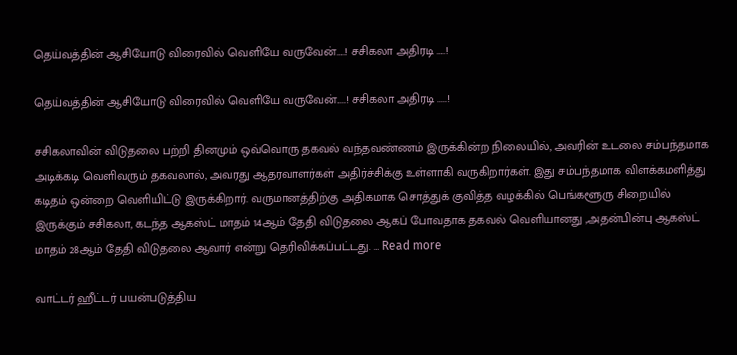தெய்வத்தின் ஆசியோடு விரைவில் வெளியே வருவேன்…..! சசிகலா அதிரடி …..!

தெய்வத்தின் ஆசியோடு விரைவில் வெளியே வருவேன்.....! சசிகலா அதிரடி .....!

சசிகலாவின் விடுதலை பற்றி தினமும் ஒவ்வொரு தகவல் வந்தவண்ணம் இருக்கின்ற நிலையில், அவரின் உடலை சம்பந்தமாக அடிக்கடி வெளிவரும் தகவலால், அவரது ஆதரவாளர்கள் அதிர்ச்சிக்கு உள்ளாகி வருகிறார்கள். இது சம்பந்தமாக விளக்கமளித்து கடிதம் ஒன்றை வெளியிட்டு இருக்கிறார். வருமானத்திற்கு அதிகமாக சொத்துக் குவித்த வழக்கில் பெங்களூரு சிறையில் இருக்கும் சசிகலா, கடந்த ஆகஸ்ட் மாதம் 14ஆம் தேதி விடுதலை ஆகப் போவதாக தகவல் வெளியானது ,அதன்பின்பு ஆகஸ்ட் மாதம் 28ஆம் தேதி விடுதலை ஆவார் என்று தெரிவிக்கப்பட்டது. … Read more

வாட்டர் ஹீட்டர் பயன்படுத்திய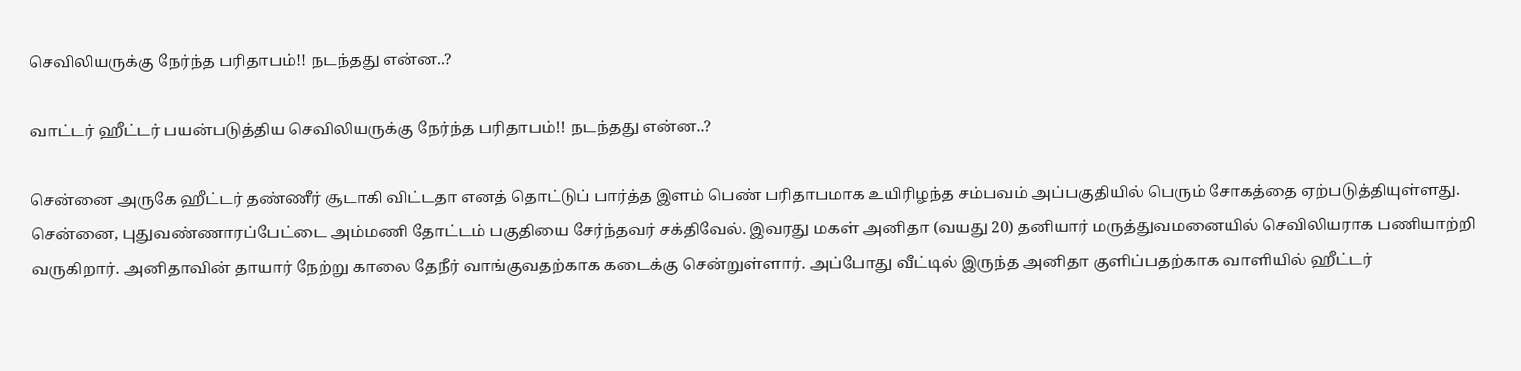செவிலியருக்கு நேர்ந்த பரிதாபம்!! நடந்தது என்ன..?

வாட்டர் ஹீட்டர் பயன்படுத்திய செவிலியருக்கு நேர்ந்த பரிதாபம்!! நடந்தது என்ன..?

சென்னை அருகே ஹீட்டர் தண்ணீர் சூடாகி விட்டதா எனத் தொட்டுப் பார்த்த இளம் பெண் பரிதாபமாக உயிரிழந்த சம்பவம் அப்பகுதியில் பெரும் சோகத்தை ஏற்படுத்தியுள்ளது. சென்னை, புதுவண்ணாரப்பேட்டை அம்மணி தோட்டம் பகுதியை சேர்ந்தவர் சக்திவேல். இவரது மகள் அனிதா (வயது 20) தனியார் மருத்துவமனையில் செவிலியராக பணியாற்றி வருகிறார். அனிதாவின் தாயார் நேற்று காலை தேநீர் வாங்குவதற்காக கடைக்கு சென்றுள்ளார். அப்போது வீட்டில் இருந்த அனிதா குளிப்பதற்காக வாளியில் ஹீட்டர்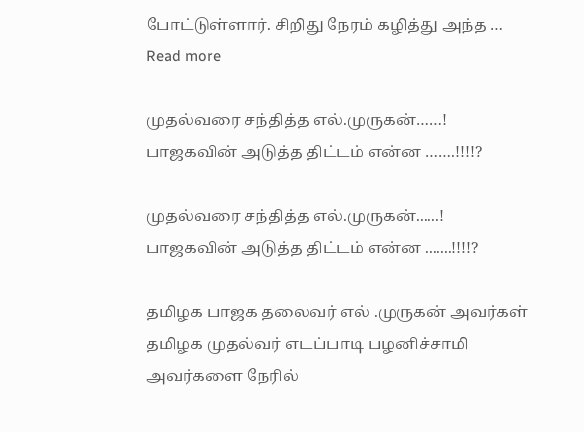போட்டுள்ளார். சிறிது நேரம் கழித்து அந்த … Read more

முதல்வரை சந்தித்த எல்.முருகன்……! பாஜகவின் அடுத்த திட்டம் என்ன …….!!!!?

முதல்வரை சந்தித்த எல்.முருகன்......! பாஜகவின் அடுத்த திட்டம் என்ன .......!!!!?

தமிழக பாஜக தலைவர் எல் .முருகன் அவர்கள் தமிழக முதல்வர் எடப்பாடி பழனிச்சாமி அவர்களை நேரில்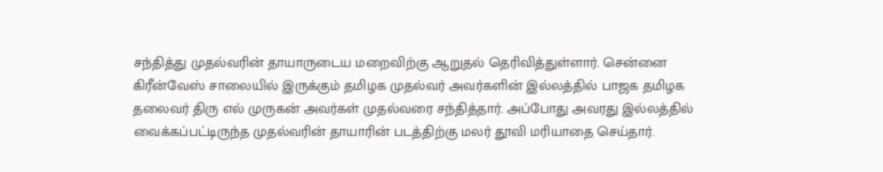சந்தித்து முதல்வரின் தாயாருடைய மறைவிற்கு ஆறுதல் தெரிவித்துள்ளார். சென்னை கிரீன்வேஸ் சாலையில் இருக்கும் தமிழக முதல்வர் அவர்களின் இல்லத்தில் பாஜக தமிழக தலைவர் திரு எல் முருகன் அவர்கள் முதல்வரை சந்தித்தார். அப்போது அவரது இல்லத்தில் வைக்கப்பட்டிருந்த முதல்வரின் தாயாரின் படத்திற்கு மலர் தூவி மரியாதை செய்தார்.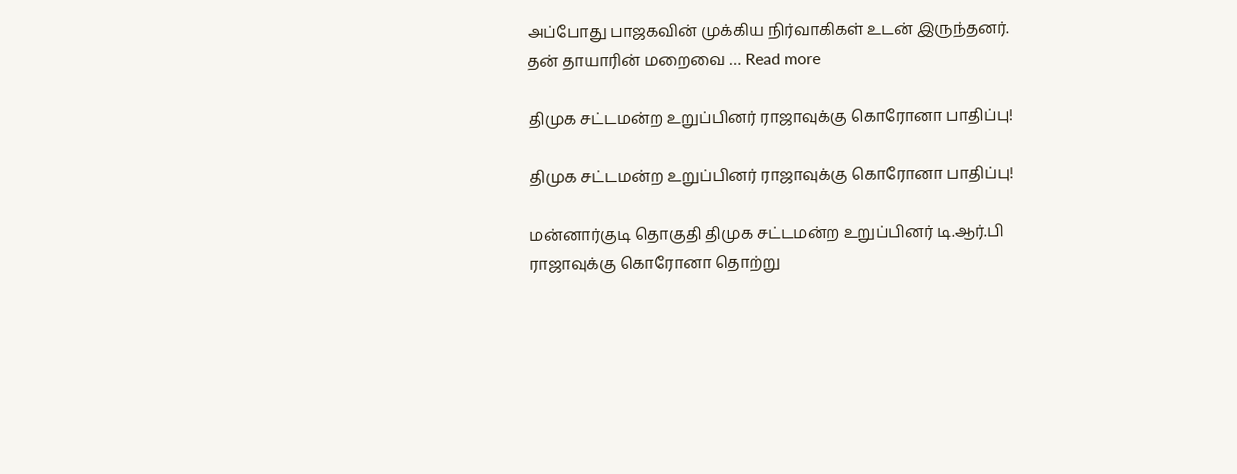அப்போது பாஜகவின் முக்கிய நிர்வாகிகள் உடன் இருந்தனர். தன் தாயாரின் மறைவை … Read more

திமுக சட்டமன்ற உறுப்பினர் ராஜாவுக்கு கொரோனா பாதிப்பு!

திமுக சட்டமன்ற உறுப்பினர் ராஜாவுக்கு கொரோனா பாதிப்பு!

மன்னார்குடி தொகுதி திமுக சட்டமன்ற உறுப்பினர் டி.ஆர்.பி ராஜாவுக்கு கொரோனா தொற்று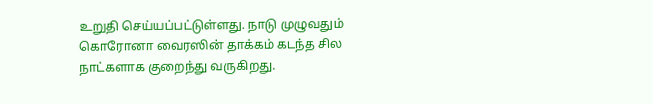உறுதி செய்யப்பட்டுள்ளது. நாடு முழுவதும் கொரோனா வைரஸின் தாக்கம் கடந்த சில நாட்களாக குறைந்து வருகிறது.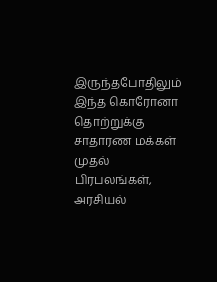இருந்தபோதிலும் இந்த கொரோனா தொற்றுக்கு சாதாரண மக்கள் முதல் பிரபலங்கள், அரசியல்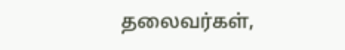தலைவர்கள்,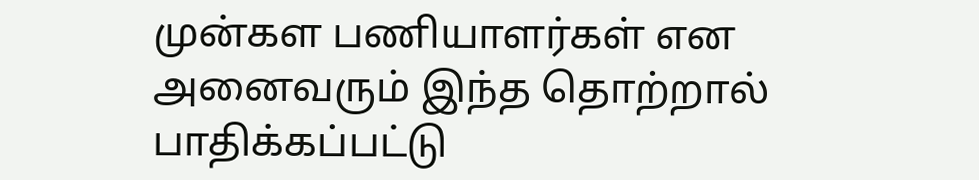முன்கள பணியாளர்கள் என அனைவரும் இந்த தொற்றால் பாதிக்கப்பட்டு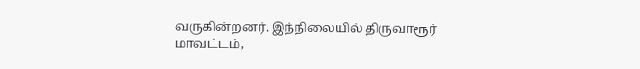வருகின்றனர். இந்நிலையில் திருவாரூர் மாவட்டம்,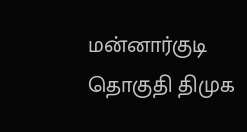மன்னார்குடி தொகுதி திமுக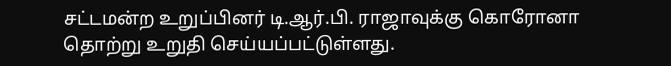சட்டமன்ற உறுப்பினர் டி.ஆர்.பி. ராஜாவுக்கு கொரோனா தொற்று உறுதி செய்யப்பட்டுள்ளது.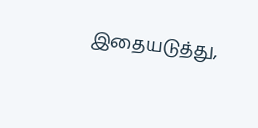இதையடுத்து,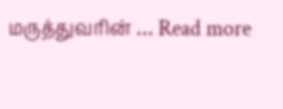மருத்துவரின் … Read more